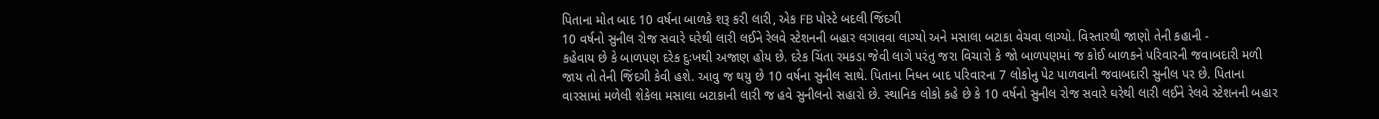પિતાના મોત બાદ 10 વર્ષના બાળકે શરૂ કરી લારી, એક FB પોસ્ટે બદલી જિંદગી
10 વર્ષનો સુનીલ રોજ સવારે ઘરેથી લારી લઈને રેલવે સ્ટેશનની બહાર લગાવવા લાગ્યો અને મસાલા બટાકા વેચવા લાગ્યો. વિસ્તારથી જાણો તેની કહાની -
કહેવાય છે કે બાળપણ દરેક દુઃખથી અજાણ હોય છે. દરેક ચિંતા રમકડા જેવી લાગે પરંતુ જરા વિચારો કે જો બાળપણમાં જ કોઈ બાળકને પરિવારની જવાબદારી મળી જાય તો તેની જિંદગી કેવી હશે. આવુ જ થયુ છે 10 વર્ષના સુનીલ સાથે. પિતાના નિધન બાદ પરિવારના 7 લોકોનુ પેટ પાળવાની જવાબદારી સુનીલ પર છે. પિતાના વારસામાં મળેલી શેકેલા મસાલા બટાકાની લારી જ હવે સુનીલનો સહારો છે. સ્થાનિક લોકો કહે છે કે 10 વર્ષનો સુનીલ રોજ સવારે ઘરેથી લારી લઈને રેલવે સ્ટેશનની બહાર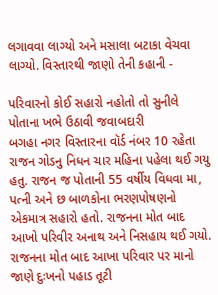લગાવવા લાગ્યો અને મસાલા બટાકા વેચવા લાગ્યો. વિસ્તારથી જાણો તેની કહાની -

પરિવારનો કોઈ સહારો નહોતો તો સુનીલે પોતાના ખભે ઉઠાવી જવાબદારી
બગહા નગર વિસ્તારના વૉર્ડ નંબર 10 રહેતા રાજન ગોડનુ નિધન ચાર મહિના પહેલા થઈ ગયુ હતુ. રાજન જ પોતાની 55 વર્ષીય વિધવા મા, પત્ની અને છ બાળકોના ભરણપોષણનો એકમાત્ર સહારો હતો. રાજનના મોત બાદ આખો પરિવીર અનાથ અને નિસહાય થઈ ગયો. રાજનના મોત બાદ આખા પરિવાર પર માનો જાણે દુઃખનો પહાડ તૂટી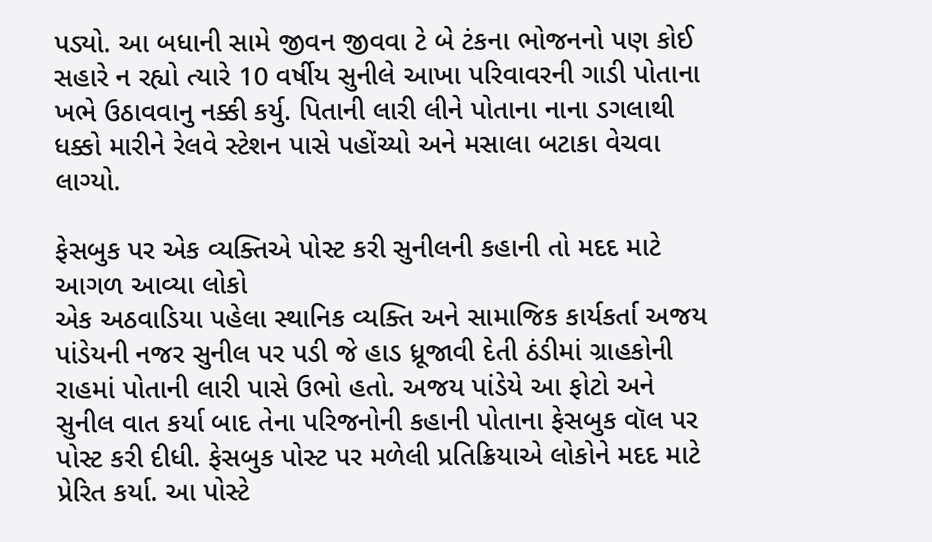પડ્યો. આ બધાની સામે જીવન જીવવા ટે બે ટંકના ભોજનનો પણ કોઈ સહારે ન રહ્યો ત્યારે 10 વર્ષીય સુનીલે આખા પરિવાવરની ગાડી પોતાના ખભે ઉઠાવવાનુ નક્કી કર્યુ. પિતાની લારી લીને પોતાના નાના ડગલાથી ધક્કો મારીને રેલવે સ્ટેશન પાસે પહોંચ્યો અને મસાલા બટાકા વેચવા લાગ્યો.

ફેસબુક પર એક વ્યક્તિએ પોસ્ટ કરી સુનીલની કહાની તો મદદ માટે આગળ આવ્યા લોકો
એક અઠવાડિયા પહેલા સ્થાનિક વ્યક્તિ અને સામાજિક કાર્યકર્તા અજય પાંડેયની નજર સુનીલ પર પડી જે હાડ ધ્રૂજાવી દેતી ઠંડીમાં ગ્રાહકોની રાહમાં પોતાની લારી પાસે ઉભો હતો. અજય પાંડેયે આ ફોટો અને સુનીલ વાત કર્યા બાદ તેના પરિજનોની કહાની પોતાના ફેસબુક વૉલ પર પોસ્ટ કરી દીધી. ફેસબુક પોસ્ટ પર મળેલી પ્રતિક્રિયાએ લોકોને મદદ માટે પ્રેરિત કર્યા. આ પોસ્ટે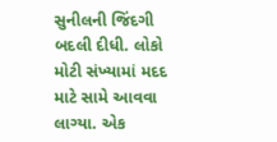સુનીલની જિંદગી બદલી દીધી. લોકો મોટી સંખ્યામાં મદદ માટે સામે આવવા લાગ્યા. એક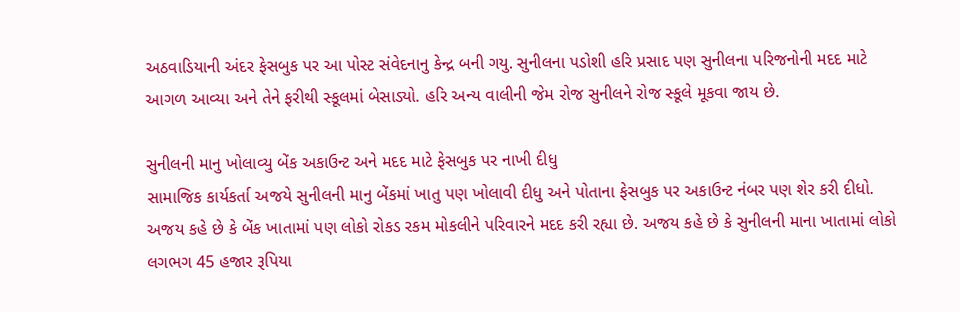અઠવાડિયાની અંદર ફેસબુક પર આ પોસ્ટ સંવેદનાનુ કેન્દ્ર બની ગયુ. સુનીલના પડોશી હરિ પ્રસાદ પણ સુનીલના પરિજનોની મદદ માટે આગળ આવ્યા અને તેને ફરીથી સ્કૂલમાં બેસાડ્યો. હરિ અન્ય વાલીની જેમ રોજ સુનીલને રોજ સ્કૂલે મૂકવા જાય છે.

સુનીલની માનુ ખોલાવ્યુ બેંક અકાઉન્ટ અને મદદ માટે ફેસબુક પર નાખી દીધુ
સામાજિક કાર્યકર્તા અજયે સુનીલની માનુ બેંકમાં ખાતુ પણ ખોલાવી દીધુ અને પોતાના ફેસબુક પર અકાઉન્ટ નંબર પણ શેર કરી દીધો. અજય કહે છે કે બેંક ખાતામાં પણ લોકો રોકડ રકમ મોકલીને પરિવારને મદદ કરી રહ્યા છે. અજય કહે છે કે સુનીલની માના ખાતામાં લોકો લગભગ 45 હજાર રૂપિયા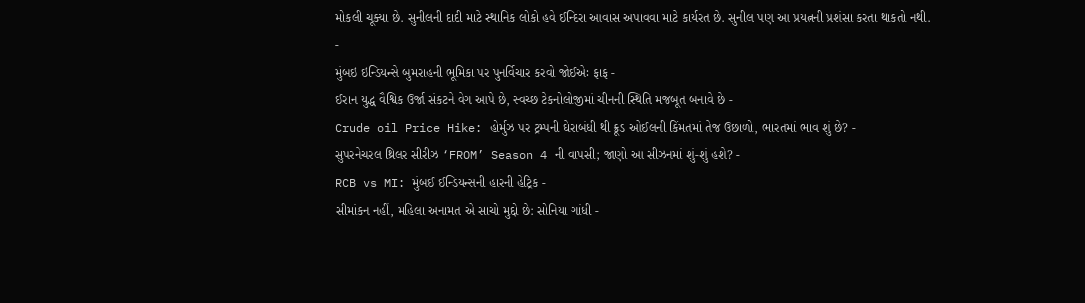મોકલી ચૂક્યા છે. સુનીલની દાદી માટે સ્થાનિક લોકો હવે ઈન્દિરા આવાસ અપાવવા માટે કાર્યરત છે. સુનીલ પણ આ પ્રયત્નની પ્રશંસા કરતા થાકતો નથી.
-
મુંબઇ ઇન્ડિયન્સે બુમરાહની ભૂમિકા પર પુનર્વિચાર કરવો જોઈએઃ ફાફ -
ઈરાન યુદ્ધ વૈશ્વિક ઉર્જા સંકટને વેગ આપે છે, સ્વચ્છ ટેકનોલોજીમાં ચીનની સ્થિતિ મજબૂત બનાવે છે -
Crude oil Price Hike: હોર્મુઝ પર ટ્રમ્પની ઘેરાબંધી થી ક્રૂડ ઓઈલની કિંમતમાં તેજ ઉછાળો, ભારતમાં ભાવ શું છે? -
સુપરનેચરલ થ્રિલર સીરીઝ ‘FROM’ Season 4 ની વાપસી; જાણો આ સીઝનમાં શું-શું હશે? -
RCB vs MI: મુંબઈ ઈન્ડિયન્સની હારની હેટ્રિક -
સીમાંકન નહીં, મહિલા અનામત એ સાચો મુદ્દો છે: સોનિયા ગાંધી -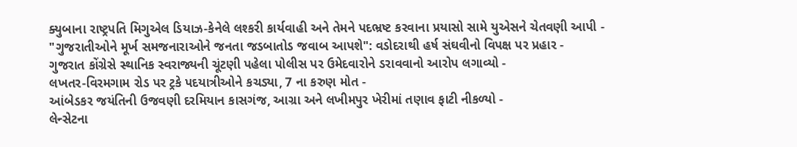ક્યુબાના રાષ્ટ્રપતિ મિગુએલ ડિયાઝ-કેનેલે લશ્કરી કાર્યવાહી અને તેમને પદભ્રષ્ટ કરવાના પ્રયાસો સામે યુએસને ચેતવણી આપી -
"ગુજરાતીઓને મૂર્ખ સમજનારાઓને જનતા જડબાતોડ જવાબ આપશે": વડોદરાથી હર્ષ સંઘવીનો વિપક્ષ પર પ્રહાર -
ગુજરાત કોંગ્રેસે સ્થાનિક સ્વરાજ્યની ચૂંટણી પહેલા પોલીસ પર ઉમેદવારોને ડરાવવાનો આરોપ લગાવ્યો -
લખતર-વિરમગામ રોડ પર ટ્રકે પદયાત્રીઓને કચડ્યા, 7 ના કરુણ મોત -
આંબેડકર જયંતિની ઉજવણી દરમિયાન કાસગંજ, આગ્રા અને લખીમપુર ખેરીમાં તણાવ ફાટી નીકળ્યો -
લેન્સેટના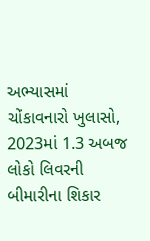અભ્યાસમાં ચોંકાવનારો ખુલાસો, 2023માં 1.3 અબજ લોકો લિવરની બીમારીના શિકાર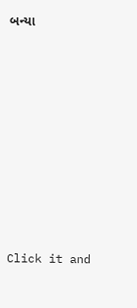બન્યા










Click it and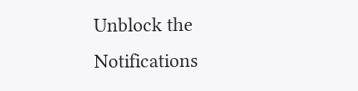Unblock the Notifications